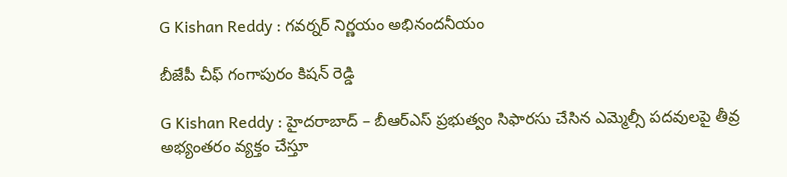G Kishan Reddy : గ‌వ‌ర్న‌ర్ నిర్ణ‌యం అభినంద‌నీయం

బీజేపీ చీఫ్ గంగాపురం కిష‌న్ రెడ్డి

G Kishan Reddy : హైద‌రాబాద్ – బీఆర్ఎస్ ప్ర‌భుత్వం సిఫార‌సు చేసిన ఎమ్మెల్సీ ప‌ద‌వుల‌పై తీవ్ర అభ్యంత‌రం వ్య‌క్తం చేస్తూ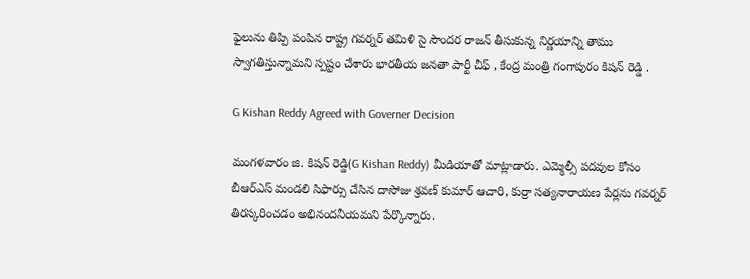ఫైలును తిప్పి పంపిన రాష్ట్ర గ‌వ‌ర్న‌ర్ త‌మిళి సై సౌంద‌ర రాజ‌న్ తీసుకున్న నిర్ణ‌యాన్ని తాము స్వాగ‌తిస్తున్నామ‌ని స్ప‌ష్టం చేశారు భార‌తీయ జ‌న‌తా పార్టీ చీఫ్ , కేంద్ర మంత్రి గంగాపురం కిష‌న్ రెడ్డి .

G Kishan Reddy Agreed with Governer Decision

మంగ‌ళ‌వారం జి. కిష‌న్ రెడ్డి(G Kishan Reddy) మీడియాతో మాట్లాడారు. ఎమ్మెల్సీ ప‌ద‌వుల కోసం బీఆర్ఎస్ మండ‌లి సిఫార్సు చేసిన దాసోజు శ్ర‌వ‌ణ్ కుమార్ ఆచారి, కుర్రా స‌త్య‌నారాయ‌ణ పేర్ల‌ను గ‌వ‌ర్న‌ర్ తిర‌స్క‌రించ‌డం అభినంద‌నీయ‌మని పేర్కొన్నారు.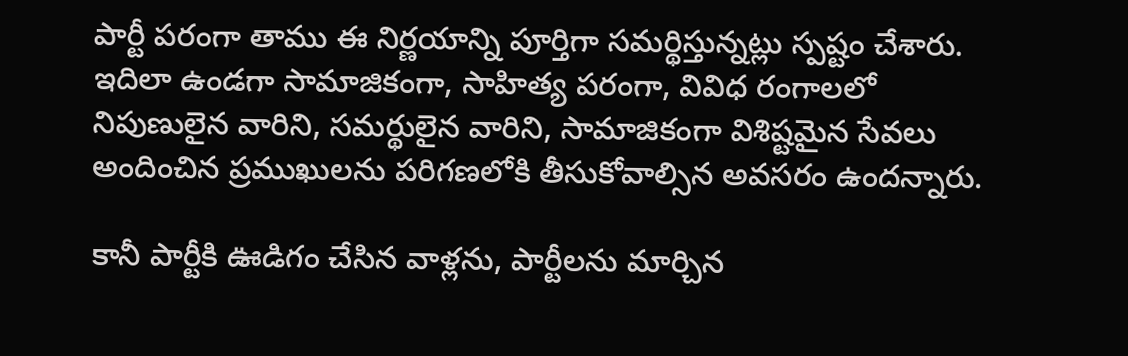పార్టీ ప‌రంగా తాము ఈ నిర్ణ‌యాన్ని పూర్తిగా స‌మ‌ర్థిస్తున్న‌ట్లు స్ప‌ష్టం చేశారు. ఇదిలా ఉండ‌గా సామాజికంగా, సాహిత్య ప‌రంగా, వివిధ రంగాల‌లో నిపుణులైన వారిని, స‌మ‌ర్థులైన వారిని, సామాజికంగా విశిష్ట‌మైన సేవ‌లు అందించిన ప్ర‌ముఖుల‌ను ప‌రిగ‌ణ‌లోకి తీసుకోవాల్సిన అవ‌స‌రం ఉంద‌న్నారు.

కానీ పార్టీకి ఊడిగం చేసిన వాళ్ల‌ను, పార్టీల‌ను మార్చిన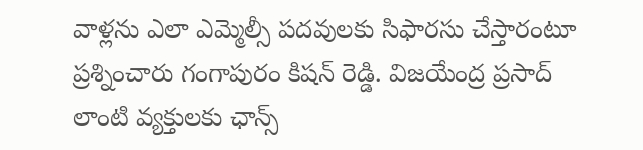వాళ్ల‌ను ఎలా ఎమ్మెల్సీ ప‌ద‌వుల‌కు సిఫార‌సు చేస్తారంటూ ప్ర‌శ్నించారు గంగాపురం కిష‌న్ రెడ్డి. విజ‌యేంద్ర ప్ర‌సాద్ లాంటి వ్య‌క్తుల‌కు ఛాన్స్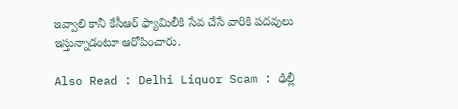ఇవ్వాలి కానీ కేసీఆర్ ఫ్యామిలీకి సేవ చేసే వారికి ప‌ద‌వులు ఇస్తున్నాడంటూ ఆరోపించారు.

Also Read : Delhi Liquor Scam : ఢిల్లీ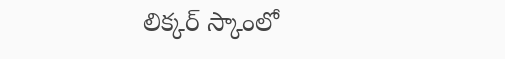లిక్క‌ర్ స్కాంలో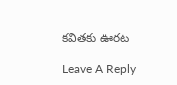క‌విత‌కు ఊర‌ట‌

Leave A Reply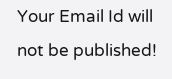Your Email Id will not be published!